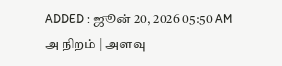ADDED : ஜூன் 20, 2026 05:50 AM
அ நிறம் | அளவு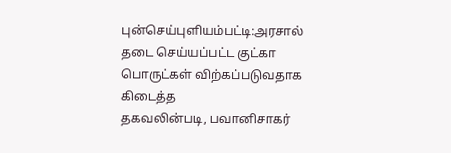புன்செய்புளியம்பட்டி:அரசால்
தடை செய்யப்பட்ட குட்கா பொருட்கள் விற்கப்படுவதாக கிடைத்த
தகவலின்படி, பவானிசாகர்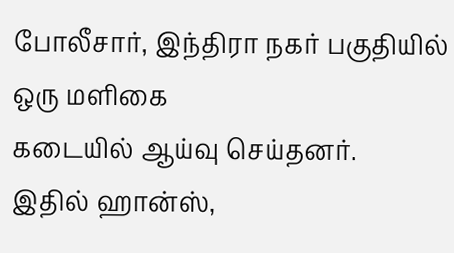போலீசார், இந்திரா நகர் பகுதியில் ஒரு மளிகை
கடையில் ஆய்வு செய்தனர்.
இதில் ஹான்ஸ்,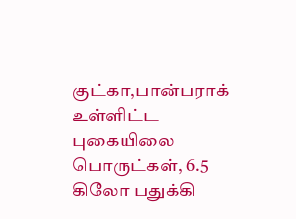குட்கா,பான்பராக் உள்ளிட்ட
புகையிலை பொருட்கள், 6.5 கிலோ பதுக்கி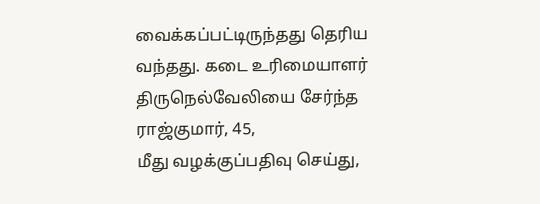வைக்கப்பட்டிருந்தது தெரிய
வந்தது. கடை உரிமையாளர் திருநெல்வேலியை சேர்ந்த ராஜ்குமார், 45,
மீது வழக்குப்பதிவு செய்து,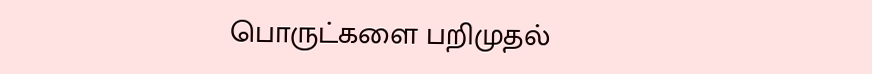பொருட்களை பறிமுதல்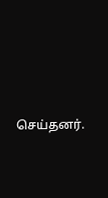செய்தனர்.